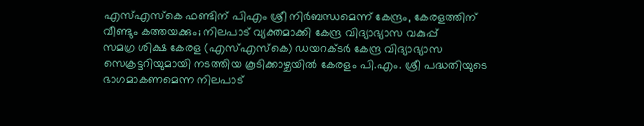എസ്എസ്കെ ഫണ്ടിന് പിഎം ശ്രീ നിർബന്ധമെന്ന് കേന്ദ്രം, കേരളത്തിന് വീണ്ടും കത്തയക്കും; നിലപാട് വ്യക്തമാക്കി കേന്ദ്ര വിദ്യാഭ്യാസ വകുപ്പ്
സമഗ്ര ശിക്ഷ കേരള (എസ്എസ്കെ) ഡയറക്ടർ കേന്ദ്ര വിദ്യാഭ്യാസ സെക്രട്ടറിയുമായി നടത്തിയ കൂടിക്കാഴ്ചയിൽ കേരളം പി.എം. ശ്രീ പദ്ധതിയുടെ ഭാഗമാകണമെന്ന നിലപാട്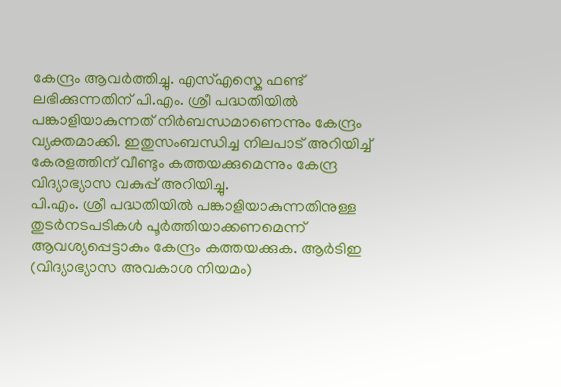കേന്ദ്രം ആവർത്തിച്ചു. എസ്എസ്കെ ഫണ്ട് ലഭിക്കുന്നതിന് പി.എം. ശ്രീ പദ്ധതിയിൽ പങ്കാളിയാകുന്നത് നിർബന്ധമാണെന്നും കേന്ദ്രം വ്യക്തമാക്കി. ഇതുസംബന്ധിച്ച നിലപാട് അറിയിച്ച് കേരളത്തിന് വീണ്ടും കത്തയക്കുമെന്നും കേന്ദ്ര വിദ്യാഭ്യാസ വകുപ്പ് അറിയിച്ചു.
പി.എം. ശ്രീ പദ്ധതിയിൽ പങ്കാളിയാകുന്നതിനുള്ള തുടർനടപടികൾ പൂർത്തിയാക്കണമെന്ന് ആവശ്യപ്പെട്ടാകും കേന്ദ്രം കത്തയക്കുക. ആർടിഇ (വിദ്യാഭ്യാസ അവകാശ നിയമം)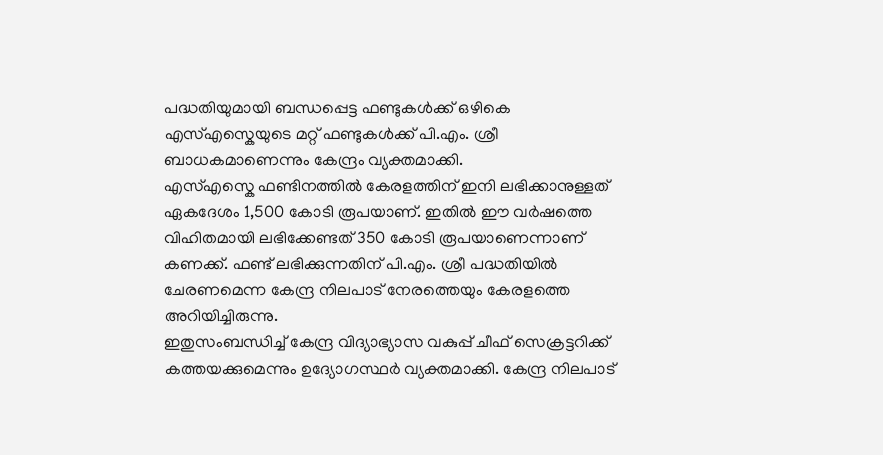പദ്ധതിയുമായി ബന്ധപ്പെട്ട ഫണ്ടുകൾക്ക് ഒഴികെ എസ്എസ്കെയുടെ മറ്റ് ഫണ്ടുകൾക്ക് പി.എം. ശ്രീ ബാധകമാണെന്നും കേന്ദ്രം വ്യക്തമാക്കി.
എസ്എസ്കെ ഫണ്ടിനത്തിൽ കേരളത്തിന് ഇനി ലഭിക്കാനുള്ളത് ഏകദേശം 1,500 കോടി രൂപയാണ്. ഇതിൽ ഈ വർഷത്തെ വിഹിതമായി ലഭിക്കേണ്ടത് 350 കോടി രൂപയാണെന്നാണ് കണക്ക്. ഫണ്ട് ലഭിക്കുന്നതിന് പി.എം. ശ്രീ പദ്ധതിയിൽ ചേരണമെന്ന കേന്ദ്ര നിലപാട് നേരത്തെയും കേരളത്തെ അറിയിച്ചിരുന്നു.
ഇതുസംബന്ധിച്ച് കേന്ദ്ര വിദ്യാഭ്യാസ വകുപ്പ് ചീഫ് സെക്രട്ടറിക്ക് കത്തയക്കുമെന്നും ഉദ്യോഗസ്ഥർ വ്യക്തമാക്കി. കേന്ദ്ര നിലപാട്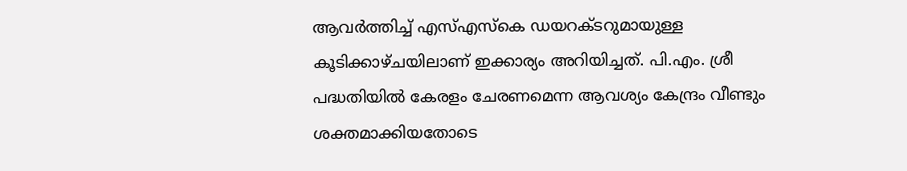ആവർത്തിച്ച് എസ്എസ്കെ ഡയറക്ടറുമായുള്ള കൂടിക്കാഴ്ചയിലാണ് ഇക്കാര്യം അറിയിച്ചത്. പി.എം. ശ്രീ പദ്ധതിയിൽ കേരളം ചേരണമെന്ന ആവശ്യം കേന്ദ്രം വീണ്ടും ശക്തമാക്കിയതോടെ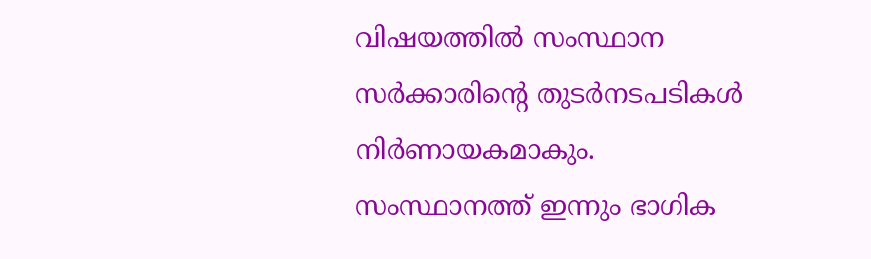വിഷയത്തിൽ സംസ്ഥാന സർക്കാരിന്റെ തുടർനടപടികൾ നിർണായകമാകും.
സംസ്ഥാനത്ത് ഇന്നും ഭാഗിക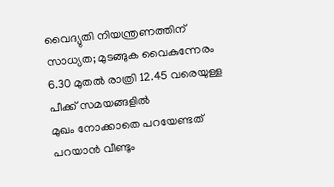വൈദ്യുതി നിയന്ത്രണത്തിന് സാധ്യത; മുടങ്ങുക വൈകുന്നേരം 6.30 മുതൽ രാത്രി 12.45 വരെയുള്ള പീക്ക് സമയങ്ങളിൽ
മുഖം നോക്കാതെ പറയേണ്ടത് പറയാൻ വീണ്ടും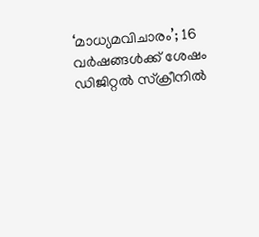‘മാധ്യമവിചാരം’; 16 വർഷങ്ങൾക്ക് ശേഷം ഡിജിറ്റൽ സ്ക്രീനിൽ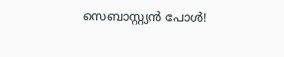സെബാസ്റ്റ്യൻ പോൾ!